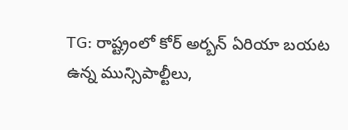TG: రాష్ట్రంలో కోర్ అర్బన్ ఏరియా బయట ఉన్న మున్సిపాల్టీలు,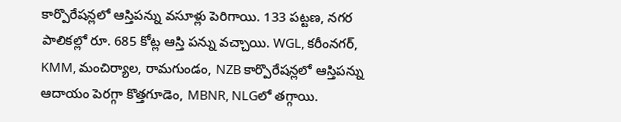కార్పొరేషన్లలో ఆస్తిపన్ను వసూళ్లు పెరిగాయి. 133 పట్టణ, నగర పాలికల్లో రూ. 685 కోట్ల ఆస్తి పన్ను వచ్చాయి. WGL, కరీంనగర్, KMM, మంచిర్యాల, రామగుండం, NZB కార్పొరేషన్లలో ఆస్తిపన్ను ఆదాయం పెరగ్గా కొత్తగూడెం, MBNR, NLGలో తగ్గాయి.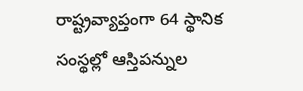రాష్ట్రవ్యాప్తంగా 64 స్థానిక సంస్థల్లో ఆస్తిపన్నుల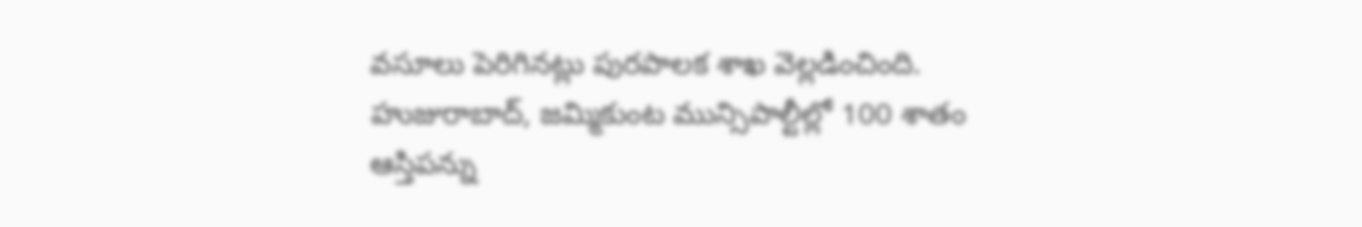వసూలు పెరిగినట్లు పురపాలక శాఖ వెల్లడించింది. హుజురాబాద్, జమ్మికుంట మున్సిపాల్టీల్లో 100 శాతం ఆస్తిపన్ను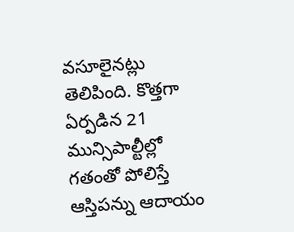వసూలైనట్లు తెలిపింది. కొత్తగా ఏర్పడిన 21 మున్సిపాల్టీల్లో గతంతో పోలిస్తే ఆస్తిపన్ను ఆదాయం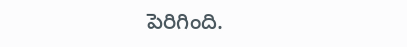పెరిగింది.